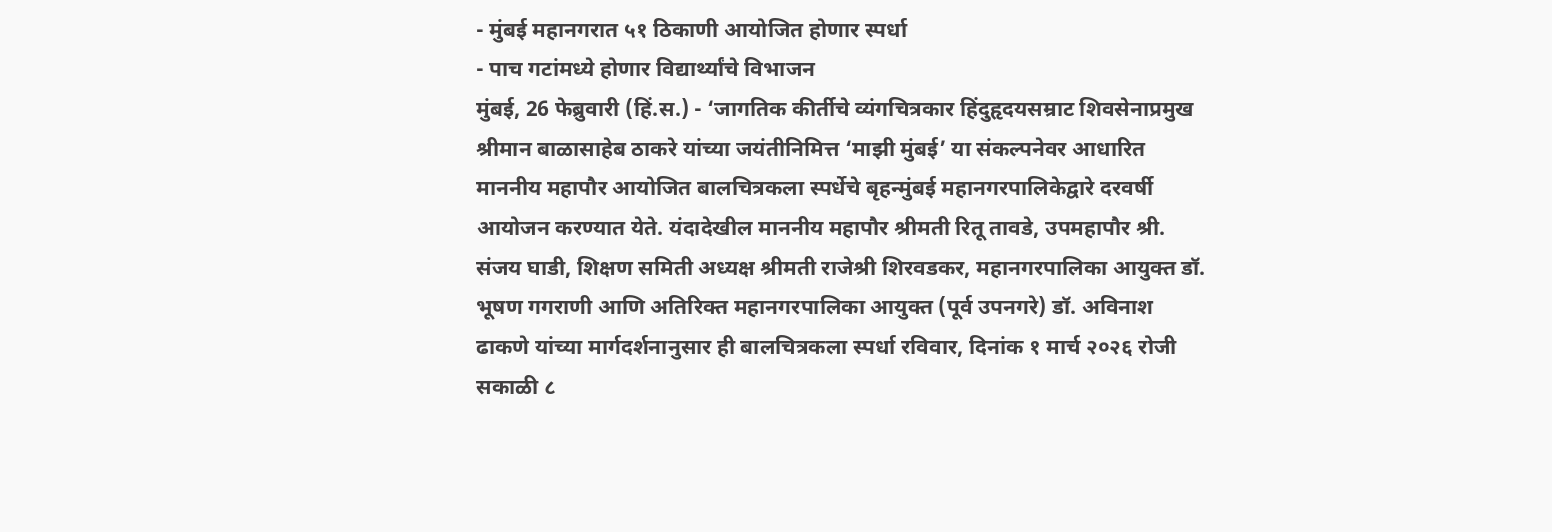- मुंबई महानगरात ५१ ठिकाणी आयोजित होणार स्पर्धा
- पाच गटांमध्ये होणार विद्यार्थ्यांचे विभाजन
मुंबई, 26 फेब्रुवारी (हिं.स.) - ‘जागतिक कीर्तीचे व्यंगचित्रकार हिंदुहृदयसम्राट शिवसेनाप्रमुख श्रीमान बाळासाहेब ठाकरे यांच्या जयंतीनिमित्त ‘माझी मुंबई’ या संकल्पनेवर आधारित माननीय महापौर आयोजित बालचित्रकला स्पर्धेचे बृहन्मुंबई महानगरपालिकेद्वारे दरवर्षी आयोजन करण्यात येते. यंदादेखील माननीय महापौर श्रीमती रितू तावडे, उपमहापौर श्री. संजय घाडी, शिक्षण समिती अध्यक्ष श्रीमती राजेश्री शिरवडकर, महानगरपालिका आयुक्त डॉ. भूषण गगराणी आणि अतिरिक्त महानगरपालिका आयुक्त (पूर्व उपनगरे) डॉ. अविनाश ढाकणे यांच्या मार्गदर्शनानुसार ही बालचित्रकला स्पर्धा रविवार, दिनांक १ मार्च २०२६ रोजी सकाळी ८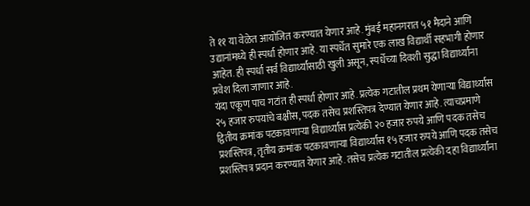ते ११ या वेळेत आयोजित करण्यात येणार आहे. मुंबई महानगरात ५१ मैदाने आणि उद्यानांमध्ये ही स्पर्धा होणार आहे. या स्पर्धेत सुमारे एक लाख विद्यार्थी सहभागी होणार आहेत. ही स्पर्धा सर्व विद्यार्थ्यांसाठी खुली असून, स्पर्धेच्या दिवशी सुद्धा विद्यार्थ्यांना प्रवेश दिला जाणार आहे.
यंदा एकूण पाच गटांत ही स्पर्धा होणार आहे. प्रत्येक गटातील प्रथम येणाऱ्या विद्यार्थ्यास २५ हजार रुपयांचे बक्षीस, पदक तसेच प्रशस्तिपत्र देण्यात येणार आहे. त्याचप्रमाणे द्वितीय क्रमांक पटकावणाऱ्या विद्यार्थ्यांस प्रत्येकी २० हजार रुपये आणि पदक तसेच प्रशस्तिपत्र, तृतीय क्रमांक पटकावणाऱ्या विद्यार्थ्यांस १५ हजार रुपये आणि पदक तसेच प्रशस्तिपत्र प्रदान करण्यात येणार आहे. तसेच प्रत्येक गटातील प्रत्येकी दहा विद्यार्थ्यांना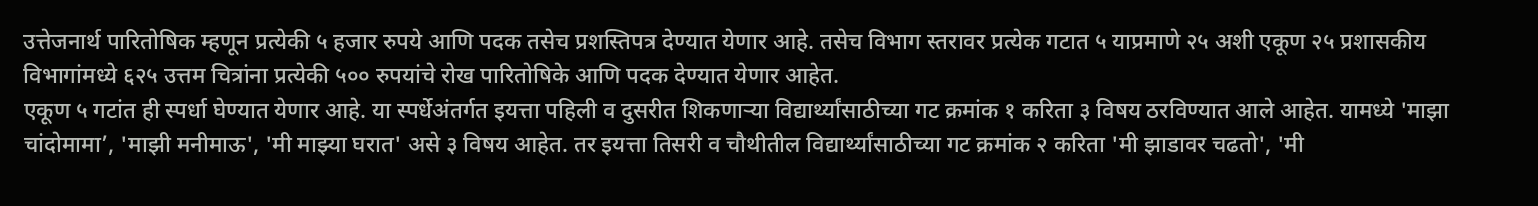उत्तेजनार्थ पारितोषिक म्हणून प्रत्येकी ५ हजार रुपये आणि पदक तसेच प्रशस्तिपत्र देण्यात येणार आहे. तसेच विभाग स्तरावर प्रत्येक गटात ५ याप्रमाणे २५ अशी एकूण २५ प्रशासकीय विभागांमध्ये ६२५ उत्तम चित्रांना प्रत्येकी ५०० रुपयांचे रोख पारितोषिके आणि पदक देण्यात येणार आहेत.
एकूण ५ गटांत ही स्पर्धा घेण्यात येणार आहे. या स्पर्धेअंतर्गत इयत्ता पहिली व दुसरीत शिकणाऱ्या विद्यार्थ्यांसाठीच्या गट क्रमांक १ करिता ३ विषय ठरविण्यात आले आहेत. यामध्ये 'माझा चांदोमामा’, 'माझी मनीमाऊ', 'मी माझ्या घरात' असे ३ विषय आहेत. तर इयत्ता तिसरी व चौथीतील विद्यार्थ्यांसाठीच्या गट क्रमांक २ करिता 'मी झाडावर चढतो', 'मी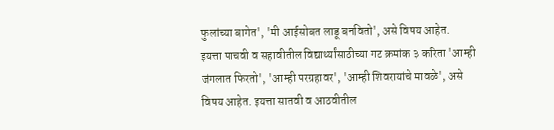फुलांच्या बागेत', 'मी आईसोबत लाडू बनवितो', असे विषय आहेत.
इयत्ता पाचवी व सहावीतील विद्यार्थ्यांसाठीच्या गट क्रमांक ३ करिता 'आम्ही जंगलात फिरतो', 'आम्ही परग्रहावर', 'आम्ही शिवरायांचे मावळे', असे विषय आहेत. इयत्ता सातवी व आठवीतील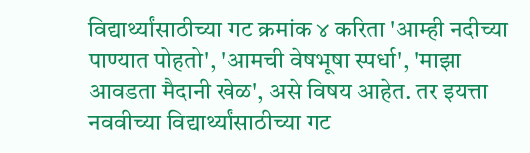विद्यार्थ्यांसाठीच्या गट क्रमांक ४ करिता 'आम्ही नदीच्या पाण्यात पोहतो', 'आमची वेषभूषा स्पर्धा', 'माझा आवडता मैदानी खेळ', असे विषय आहेत. तर इयत्ता नववीच्या विद्यार्थ्यांसाठीच्या गट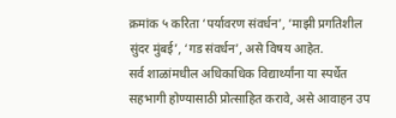क्रमांक ५ करिता ‘पर्यावरण संवर्धन’, ‘माझी प्रगतिशील सुंदर मुंबई’, ‘गड संवर्धन’, असे विषय आहेत.
सर्व शाळांमधील अधिकाधिक विद्यार्थ्यांना या स्पर्धेत सहभागी होण्यासाठी प्रोत्साहित करावे, असे आवाहन उप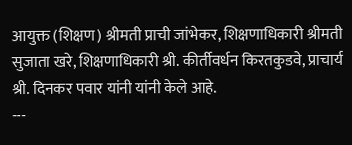आयुक्त (शिक्षण) श्रीमती प्राची जांभेकर, शिक्षणाधिकारी श्रीमती सुजाता खरे, शिक्षणाधिकारी श्री. कीर्तीवर्धन किरतकुडवे, प्राचार्य श्री. दिनकर पवार यांनी यांनी केले आहे.
---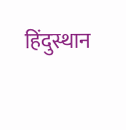हिंदुस्थान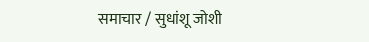समाचार / सुधांशू जोशी